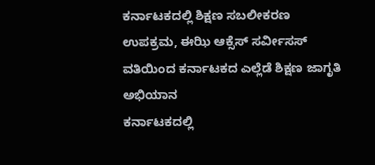ಕರ್ನಾಟಕದಲ್ಲಿ ಶಿಕ್ಷಣ ಸಬಲೀಕರಣ ಉಪಕ್ರಮ, ಈಝಿ ಆಕ್ಸೆಸ್ ಸರ್ವೀಸಸ್ ವತಿಯಿಂದ ಕರ್ನಾಟಕದ ಎಲ್ಲೆಡೆ ಶಿಕ್ಷಣ ಜಾಗೃತಿ ಅಭಿಯಾನ
ಕರ್ನಾಟಕದಲ್ಲಿ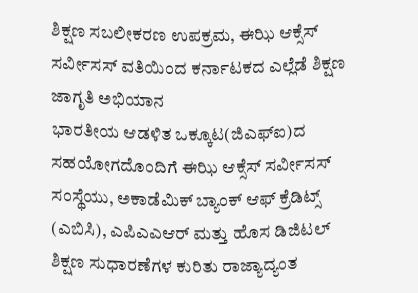ಶಿಕ್ಷಣ ಸಬಲೀಕರಣ ಉಪಕ್ರಮ, ಈಝಿ ಆಕ್ಸೆಸ್ ಸರ್ವೀಸಸ್ ವತಿಯಿಂದ ಕರ್ನಾಟಕದ ಎಲ್ಲೆಡೆ ಶಿಕ್ಷಣ ಜಾಗೃತಿ ಅಭಿಯಾನ
ಭಾರತೀಯ ಆಡಳಿತ ಒಕ್ಕೂಟ(ಜಿಎಫ್ಐ)ದ ಸಹಯೋಗದೊಂದಿಗೆ ಈಝಿ ಆಕ್ಸೆಸ್ ಸರ್ವೀಸಸ್ ಸಂಸ್ಥೆಯು, ಅಕಾಡೆಮಿಕ್ ಬ್ಯಾಂಕ್ ಆಫ್ ಕ್ರೆಡಿಟ್ಸ್ (ಎಬಿಸಿ), ಎಪಿಎಎಆರ್ ಮತ್ತು ಹೊಸ ಡಿಜಿಟಲ್ ಶಿಕ್ಷಣ ಸುಧಾರಣೆಗಳ ಕುರಿತು ರಾಜ್ಯಾದ್ಯಂತ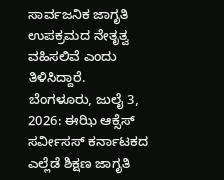ಸಾರ್ವಜನಿಕ ಜಾಗೃತಿ ಉಪಕ್ರಮದ ನೇತೃತ್ವ ವಹಿಸಲಿವೆ ಎಂದು ತಿಳಿಸಿದ್ದಾರೆ.
ಬೆಂಗಳೂರು, ಜುಲೈ 3, 2026: ಈಝಿ ಆಕ್ಸೆಸ್ ಸರ್ವೀಸಸ್ ಕರ್ನಾಟಕದ ಎಲ್ಲೆಡೆ ಶಿಕ್ಷಣ ಜಾಗೃತಿ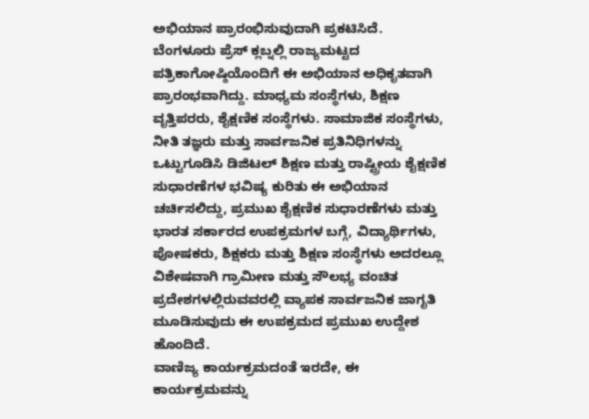ಅಭಿಯಾನ ಪ್ರಾರಂಭಿಸುವುದಾಗಿ ಪ್ರಕಟಿಸಿದೆ.
ಬೆಂಗಳೂರು ಪ್ರೆಸ್ ಕ್ಲಬ್ನಲ್ಲಿ ರಾಜ್ಯಮಟ್ಟದ ಪತ್ರಿಕಾಗೋಷ್ಠಿಯೊಂದಿಗೆ ಈ ಅಭಿಯಾನ ಅಧಿಕೃತವಾಗಿ ಪ್ರಾರಂಭವಾಗಿದ್ದು. ಮಾಧ್ಯಮ ಸಂಸ್ಥೆಗಳು, ಶಿಕ್ಷಣ ವೃತ್ತಿಪರರು, ಶೈಕ್ಷಣಿಕ ಸಂಸ್ಥೆಗಳು. ಸಾಮಾಜಿಕ ಸಂಸ್ಥೆಗಳು, ನೀತಿ ತಜ್ಞರು ಮತ್ತು ಸಾರ್ವಜನಿಕ ಪ್ರತಿನಿಧಿಗಳನ್ನು ಒಟ್ಟುಗೂಡಿಸಿ ಡಿಜಿಟಲ್ ಶಿಕ್ಷಣ ಮತ್ತು ರಾಷ್ಟ್ರೀಯ ಶೈಕ್ಷಣಿಕ ಸುಧಾರಣೆಗಳ ಭವಿಷ್ಯ ಕುರಿತು ಈ ಅಭಿಯಾನ ಚರ್ಚಿಸಲಿದ್ದು, ಪ್ರಮುಖ ಶೈಕ್ಷಣಿಕ ಸುಧಾರಣೆಗಳು ಮತ್ತು ಭಾರತ ಸರ್ಕಾರದ ಉಪಕ್ರಮಗಳ ಬಗ್ಗೆ, ವಿದ್ಯಾರ್ಥಿಗಳು, ಪೋಷಕರು, ಶಿಕ್ಷಕರು ಮತ್ತು ಶಿಕ್ಷಣ ಸಂಸ್ಥೆಗಳು ಅದರಲ್ಲೂ ವಿಶೇಷವಾಗಿ ಗ್ರಾಮೀಣ ಮತ್ತು ಸೌಲಭ್ಯ ವಂಚಿತ ಪ್ರದೇಶಗಳಲ್ಲಿರುವವರಲ್ಲಿ ವ್ಯಾಪಕ ಸಾರ್ವಜನಿಕ ಜಾಗೃತಿ ಮೂಡಿಸುವುದು ಈ ಉಪಕ್ರಮದ ಪ್ರಮುಖ ಉದ್ದೇಶ ಹೊಂದಿದೆ.
ವಾಣಿಜ್ಯ ಕಾರ್ಯಕ್ರಮದಂತೆ ಇರದೇ, ಈ ಕಾರ್ಯಕ್ರಮವನ್ನು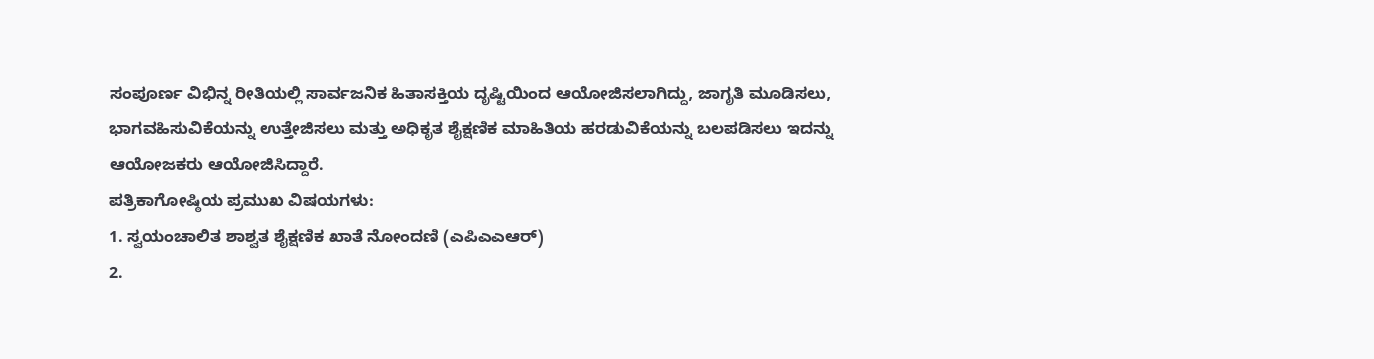ಸಂಪೂರ್ಣ ವಿಭಿನ್ನ ರೀತಿಯಲ್ಲಿ ಸಾರ್ವಜನಿಕ ಹಿತಾಸಕ್ತಿಯ ದೃಷ್ಟಿಯಿಂದ ಆಯೋಜಿಸಲಾಗಿದ್ದು, ಜಾಗೃತಿ ಮೂಡಿಸಲು, ಭಾಗವಹಿಸುವಿಕೆಯನ್ನು ಉತ್ತೇಜಿಸಲು ಮತ್ತು ಅಧಿಕೃತ ಶೈಕ್ಷಣಿಕ ಮಾಹಿತಿಯ ಹರಡುವಿಕೆಯನ್ನು ಬಲಪಡಿಸಲು ಇದನ್ನು ಆಯೋಜಕರು ಆಯೋಜಿಸಿದ್ದಾರೆ.
ಪತ್ರಿಕಾಗೋಷ್ಠಿಯ ಪ್ರಮುಖ ವಿಷಯಗಳು:
1. ಸ್ವಯಂಚಾಲಿತ ಶಾಶ್ವತ ಶೈಕ್ಷಣಿಕ ಖಾತೆ ನೋಂದಣಿ (ಎಪಿಎಎಆರ್)
2.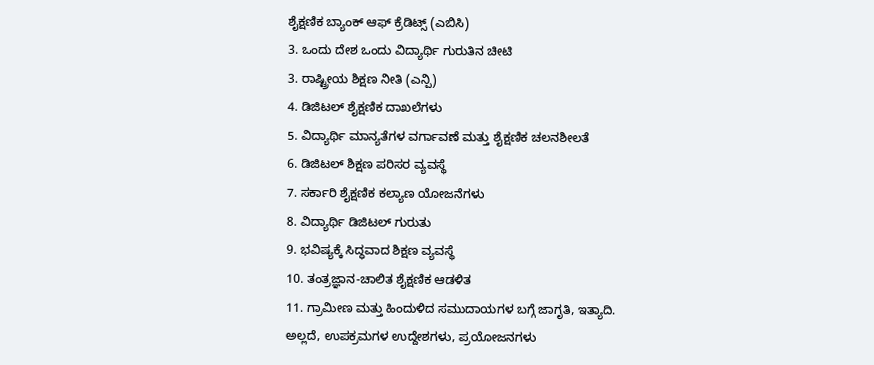ಶೈಕ್ಷಣಿಕ ಬ್ಯಾಂಕ್ ಆಫ್ ಕ್ರೆಡಿಟ್ಸ್ (ಎಬಿಸಿ)
3. ಒಂದು ದೇಶ ಒಂದು ವಿದ್ಯಾರ್ಥಿ ಗುರುತಿನ ಚೀಟಿ
3. ರಾಷ್ಟ್ರೀಯ ಶಿಕ್ಷಣ ನೀತಿ (ಎನ್ಪಿ)
4. ಡಿಜಿಟಲ್ ಶೈಕ್ಷಣಿಕ ದಾಖಲೆಗಳು
5. ವಿದ್ಯಾರ್ಥಿ ಮಾನ್ಯತೆಗಳ ವರ್ಗಾವಣೆ ಮತ್ತು ಶೈಕ್ಷಣಿಕ ಚಲನಶೀಲತೆ
6. ಡಿಜಿಟಲ್ ಶಿಕ್ಷಣ ಪರಿಸರ ವ್ಯವಸ್ಥೆ
7. ಸರ್ಕಾರಿ ಶೈಕ್ಷಣಿಕ ಕಲ್ಯಾಣ ಯೋಜನೆಗಳು
8. ವಿದ್ಯಾರ್ಥಿ ಡಿಜಿಟಲ್ ಗುರುತು
9. ಭವಿಷ್ಯಕ್ಕೆ ಸಿದ್ಧವಾದ ಶಿಕ್ಷಣ ವ್ಯವಸ್ಥೆ
10. ತಂತ್ರಜ್ಞಾನ-ಚಾಲಿತ ಶೈಕ್ಷಣಿಕ ಆಡಳಿತ
11. ಗ್ರಾಮೀಣ ಮತ್ತು ಹಿಂದುಳಿದ ಸಮುದಾಯಗಳ ಬಗ್ಗೆ ಜಾಗೃತಿ, ಇತ್ಯಾದಿ.
ಅಲ್ಲದೆ, ಉಪಕ್ರಮಗಳ ಉದ್ದೇಶಗಳು, ಪ್ರಯೋಜನಗಳು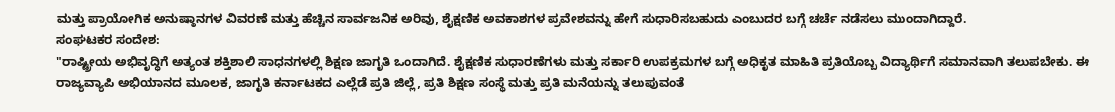ಮತ್ತು ಪ್ರಾಯೋಗಿಕ ಅನುಷ್ಠಾನಗಳ ವಿವರಣೆ ಮತ್ತು ಹೆಚ್ಚಿನ ಸಾರ್ವಜನಿಕ ಅರಿವು, ಶೈಕ್ಷಣಿಕ ಅವಕಾಶಗಳ ಪ್ರವೇಶವನ್ನು ಹೇಗೆ ಸುಧಾರಿಸಬಹುದು ಎಂಬುದರ ಬಗ್ಗೆ ಚರ್ಚೆ ನಡೆಸಲು ಮುಂದಾಗಿದ್ದಾರೆ.
ಸಂಘಟಕರ ಸಂದೇಶ:
"ರಾಷ್ಟ್ರೀಯ ಅಭಿವೃದ್ಧಿಗೆ ಅತ್ಯಂತ ಶಕ್ತಿಶಾಲಿ ಸಾಧನಗಳಲ್ಲಿ ಶಿಕ್ಷಣ ಜಾಗೃತಿ ಒಂದಾಗಿದೆ. ಶೈಕ್ಷಣಿಕ ಸುಧಾರಣೆಗಳು ಮತ್ತು ಸರ್ಕಾರಿ ಉಪಕ್ರಮಗಳ ಬಗ್ಗೆ ಅಧಿಕೃತ ಮಾಹಿತಿ ಪ್ರತಿಯೊಬ್ಬ ವಿದ್ಯಾರ್ಥಿಗೆ ಸಮಾನವಾಗಿ ತಲುಪಬೇಕು. ಈ ರಾಜ್ಯವ್ಯಾಪಿ ಅಭಿಯಾನದ ಮೂಲಕ, ಜಾಗೃತಿ ಕರ್ನಾಟಕದ ಎಲ್ಲೆಡೆ ಪ್ರತಿ ಜಿಲ್ಲೆ, ಪ್ರತಿ ಶಿಕ್ಷಣ ಸಂಸ್ಥೆ ಮತ್ತು ಪ್ರತಿ ಮನೆಯನ್ನು ತಲುಪುವಂತೆ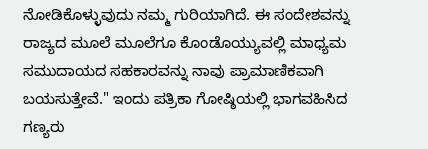ನೋಡಿಕೊಳ್ಳುವುದು ನಮ್ಮ ಗುರಿಯಾಗಿದೆ. ಈ ಸಂದೇಶವನ್ನು ರಾಜ್ಯದ ಮೂಲೆ ಮೂಲೆಗೂ ಕೊಂಡೊಯ್ಯುವಲ್ಲಿ ಮಾಧ್ಯಮ ಸಮುದಾಯದ ಸಹಕಾರವನ್ನು ನಾವು ಪ್ರಾಮಾಣಿಕವಾಗಿ ಬಯಸುತ್ತೇವೆ." ಇಂದು ಪತ್ರಿಕಾ ಗೋಷ್ಠಿಯಲ್ಲಿ ಭಾಗವಹಿಸಿದ ಗಣ್ಯರು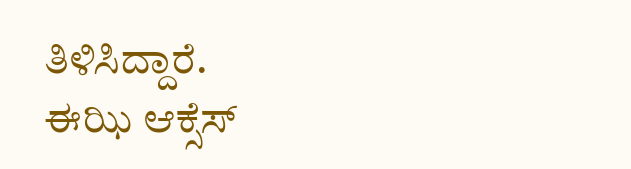ತಿಳಿಸಿದ್ದಾರೆ.
ಈಝಿ ಆಕ್ಸೆಸ್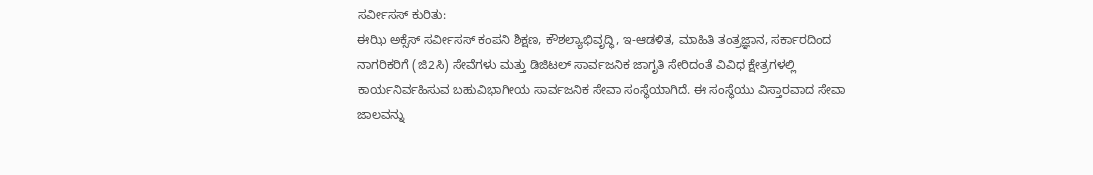ಸರ್ವೀಸಸ್ ಕುರಿತು:
ಈಝಿ ಅಕ್ಸೆಸ್ ಸರ್ವೀಸಸ್ ಕಂಪನಿ ಶಿಕ್ಷಣ, ಕೌಶಲ್ಯಾಭಿವೃದ್ಧಿ, ಇ-ಆಡಳಿತ, ಮಾಹಿತಿ ತಂತ್ರಜ್ಞಾನ, ಸರ್ಕಾರದಿಂದ ನಾಗರಿಕರಿಗೆ (ಜಿ2ಸಿ) ಸೇವೆಗಳು ಮತ್ತು ಡಿಜಿಟಲ್ ಸಾರ್ವಜನಿಕ ಜಾಗೃತಿ ಸೇರಿದಂತೆ ವಿವಿಧ ಕ್ಷೇತ್ರಗಳಲ್ಲಿ ಕಾರ್ಯನಿರ್ವಹಿಸುವ ಬಹುವಿಭಾಗೀಯ ಸಾರ್ವಜನಿಕ ಸೇವಾ ಸಂಸ್ಥೆಯಾಗಿದೆ. ಈ ಸಂಸ್ಥೆಯು ವಿಸ್ತಾರವಾದ ಸೇವಾ ಜಾಲವನ್ನು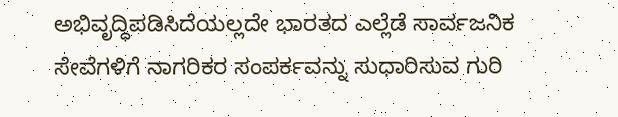ಅಭಿವೃದ್ಧಿಪಡಿಸಿದೆಯಲ್ಲದೇ ಭಾರತದ ಎಲ್ಲೆಡೆ ಸಾರ್ವಜನಿಕ ಸೇವೆಗಳಿಗೆ ನಾಗರಿಕರ ಸಂಪರ್ಕವನ್ನು ಸುಧಾರಿಸುವ ಗುರಿ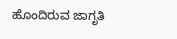ಹೊಂದಿರುವ ಜಾಗೃತಿ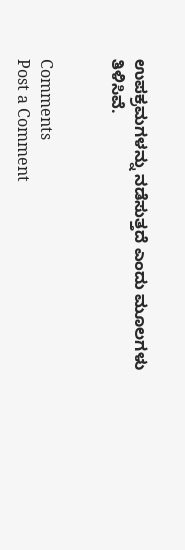ಉಪಕ್ರಮಗಳನ್ನು ನಡೆಸುತ್ತದೆ ಎಂದು ಮೂಲಗಳು ತಿಳಿಸಿವೆ.


Comments
Post a Comment